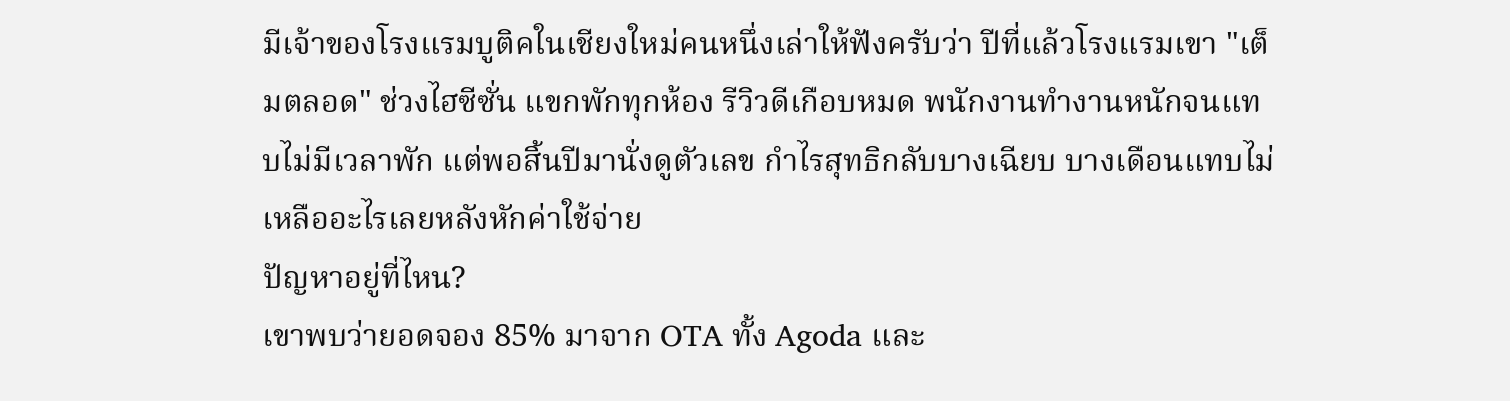มีเจ้าของโรงแรมบูติคในเชียงใหม่คนหนึ่งเล่าให้ฟังครับว่า ปีที่แล้วโรงแรมเขา "เต็มตลอด" ช่วงไฮซีซั่น แขกพักทุกห้อง รีวิวดีเกือบหมด พนักงานทำงานหนักจนแทบไม่มีเวลาพัก แต่พอสิ้นปีมานั่งดูตัวเลข กำไรสุทธิกลับบางเฉียบ บางเดือนแทบไม่เหลืออะไรเลยหลังหักค่าใช้จ่าย
ปัญหาอยู่ที่ไหน?
เขาพบว่ายอดจอง 85% มาจาก OTA ทั้ง Agoda และ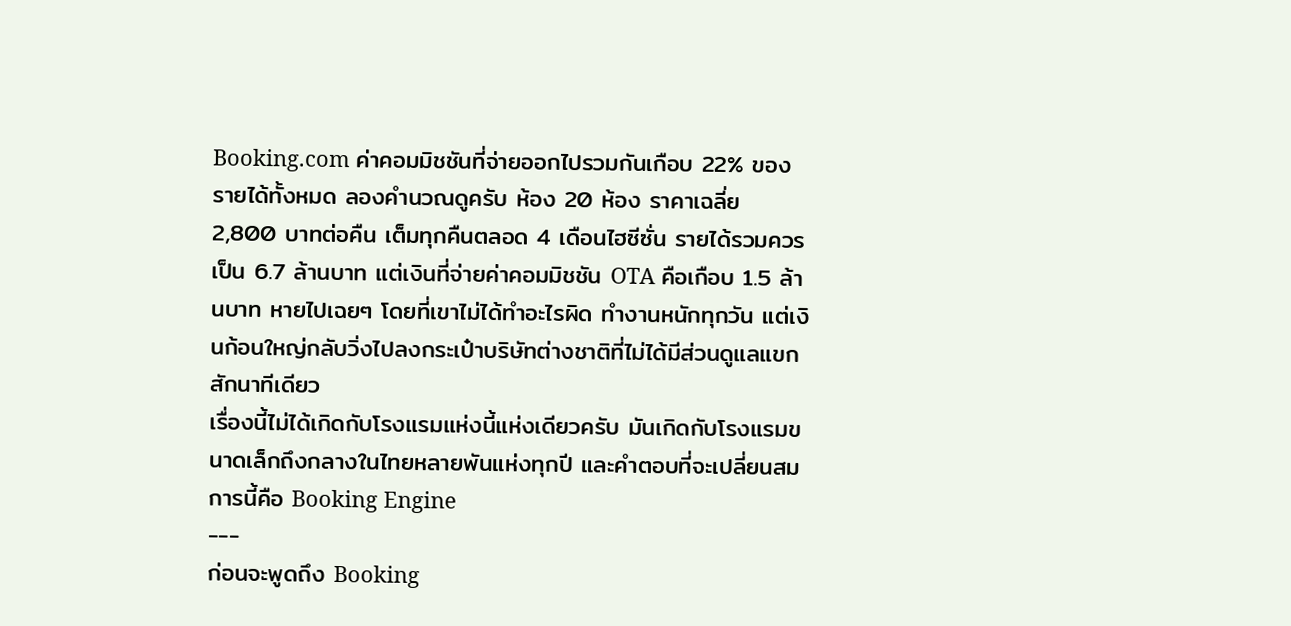Booking.com ค่าคอมมิชชันที่จ่ายออกไปรวมกันเกือบ 22% ของรายได้ทั้งหมด ลองคำนวณดูครับ ห้อง 20 ห้อง ราคาเฉลี่ย 2,800 บาทต่อคืน เต็มทุกคืนตลอด 4 เดือนไฮซีซั่น รายได้รวมควรเป็น 6.7 ล้านบาท แต่เงินที่จ่ายค่าคอมมิชชัน OTA คือเกือบ 1.5 ล้านบาท หายไปเฉยๆ โดยที่เขาไม่ได้ทำอะไรผิด ทำงานหนักทุกวัน แต่เงินก้อนใหญ่กลับวิ่งไปลงกระเป๋าบริษัทต่างชาติที่ไม่ได้มีส่วนดูแลแขกสักนาทีเดียว
เรื่องนี้ไม่ได้เกิดกับโรงแรมแห่งนี้แห่งเดียวครับ มันเกิดกับโรงแรมขนาดเล็กถึงกลางในไทยหลายพันแห่งทุกปี และคำตอบที่จะเปลี่ยนสมการนี้คือ Booking Engine
---
ก่อนจะพูดถึง Booking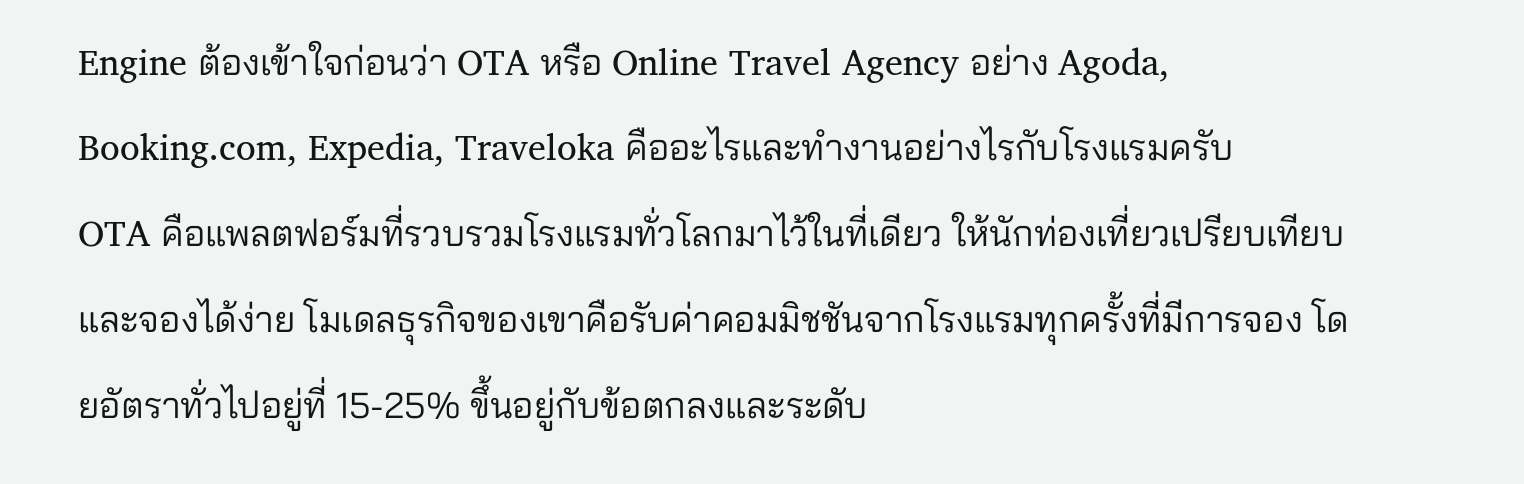Engine ต้องเข้าใจก่อนว่า OTA หรือ Online Travel Agency อย่าง Agoda, Booking.com, Expedia, Traveloka คืออะไรและทำงานอย่างไรกับโรงแรมครับ
OTA คือแพลตฟอร์มที่รวบรวมโรงแรมทั่วโลกมาไว้ในที่เดียว ให้นักท่องเที่ยวเปรียบเทียบและจองได้ง่าย โมเดลธุรกิจของเขาคือรับค่าคอมมิชชันจากโรงแรมทุกครั้งที่มีการจอง โดยอัตราทั่วไปอยู่ที่ 15-25% ขึ้นอยู่กับข้อตกลงและระดับ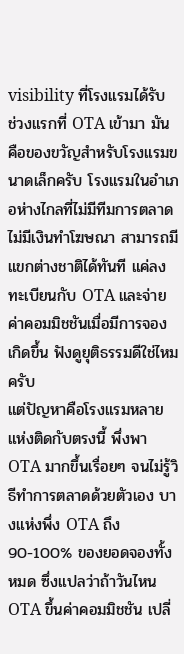visibility ที่โรงแรมได้รับ
ช่วงแรกที่ OTA เข้ามา มันคือของขวัญสำหรับโรงแรมขนาดเล็กครับ โรงแรมในอำเภอห่างไกลที่ไม่มีทีมการตลาด ไม่มีเงินทำโฆษณา สามารถมีแขกต่างชาติได้ทันที แค่ลงทะเบียนกับ OTA และจ่ายค่าคอมมิชชันเมื่อมีการจองเกิดขึ้น ฟังดูยุติธรรมดีใช่ไหมครับ
แต่ปัญหาคือโรงแรมหลายแห่งติดกับตรงนี้ พึ่งพา OTA มากขึ้นเรื่อยๆ จนไม่รู้วิธีทำการตลาดด้วยตัวเอง บางแห่งพึ่ง OTA ถึง 90-100% ของยอดจองทั้งหมด ซึ่งแปลว่าถ้าวันไหน OTA ขึ้นค่าคอมมิชชัน เปลี่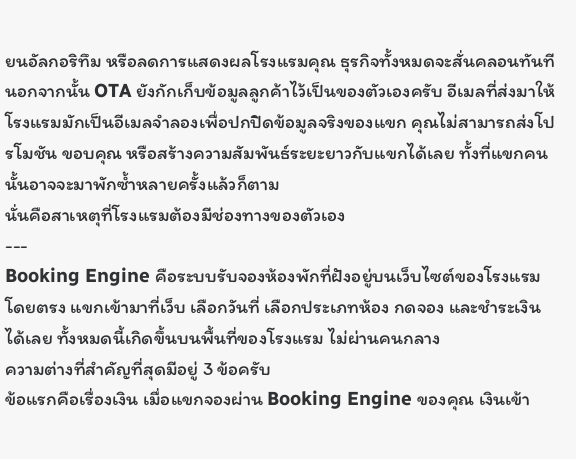ยนอัลกอริทึม หรือลดการแสดงผลโรงแรมคุณ ธุรกิจทั้งหมดจะสั่นคลอนทันที
นอกจากนั้น OTA ยังกักเก็บข้อมูลลูกค้าไว้เป็นของตัวเองครับ อีเมลที่ส่งมาให้โรงแรมมักเป็นอีเมลจำลองเพื่อปกปิดข้อมูลจริงของแขก คุณไม่สามารถส่งโปรโมชัน ขอบคุณ หรือสร้างความสัมพันธ์ระยะยาวกับแขกได้เลย ทั้งที่แขกคนนั้นอาจจะมาพักซ้ำหลายครั้งแล้วก็ตาม
นั่นคือสาเหตุที่โรงแรมต้องมีช่องทางของตัวเอง
---
Booking Engine คือระบบรับจองห้องพักที่ฝังอยู่บนเว็บไซต์ของโรงแรมโดยตรง แขกเข้ามาที่เว็บ เลือกวันที่ เลือกประเภทห้อง กดจอง และชำระเงินได้เลย ทั้งหมดนี้เกิดขึ้นบนพื้นที่ของโรงแรม ไม่ผ่านคนกลาง
ความต่างที่สำคัญที่สุดมีอยู่ 3 ข้อครับ
ข้อแรกคือเรื่องเงิน เมื่อแขกจองผ่าน Booking Engine ของคุณ เงินเข้า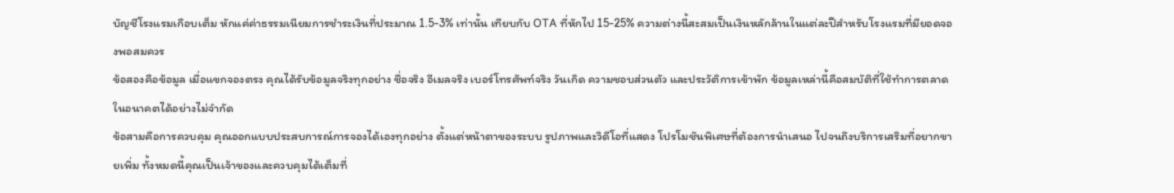บัญชีโรงแรมเกือบเต็ม หักแค่ค่าธรรมเนียมการชำระเงินที่ประมาณ 1.5-3% เท่านั้น เทียบกับ OTA ที่หักไป 15-25% ความต่างนี้สะสมเป็นเงินหลักล้านในแต่ละปีสำหรับโรงแรมที่มียอดจองพอสมควร
ข้อสองคือข้อมูล เมื่อแขกจองตรง คุณได้รับข้อมูลจริงทุกอย่าง ชื่อจริง อีเมลจริง เบอร์โทรศัพท์จริง วันเกิด ความชอบส่วนตัว และประวัติการเข้าพัก ข้อมูลเหล่านี้คือสมบัติที่ใช้ทำการตลาดในอนาคตได้อย่างไม่จำกัด
ข้อสามคือการควบคุม คุณออกแบบประสบการณ์การจองได้เองทุกอย่าง ตั้งแต่หน้าตาของระบบ รูปภาพและวิดีโอที่แสดง โปรโมชันพิเศษที่ต้องการนำเสนอ ไปจนถึงบริการเสริมที่อยากขายเพิ่ม ทั้งหมดนี้คุณเป็นเจ้าของและควบคุมได้เต็มที่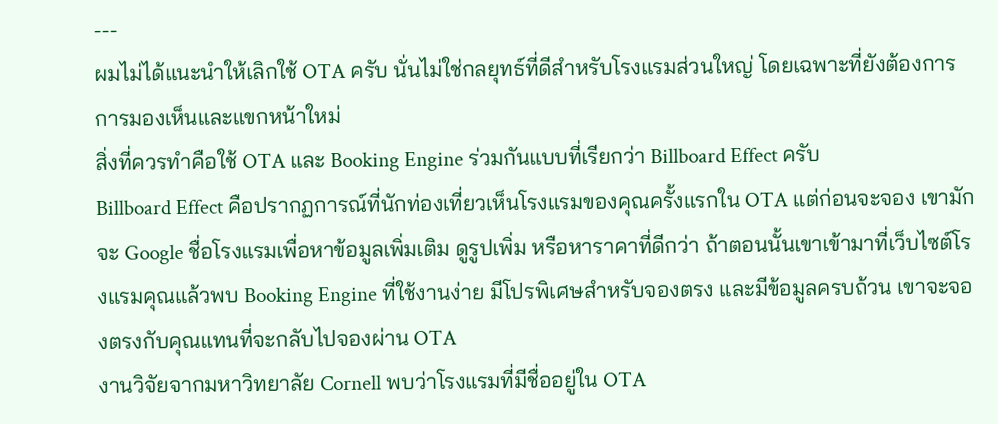---
ผมไม่ได้แนะนำให้เลิกใช้ OTA ครับ นั่นไม่ใช่กลยุทธ์ที่ดีสำหรับโรงแรมส่วนใหญ่ โดยเฉพาะที่ยังต้องการการมองเห็นและแขกหน้าใหม่
สิ่งที่ควรทำคือใช้ OTA และ Booking Engine ร่วมกันแบบที่เรียกว่า Billboard Effect ครับ
Billboard Effect คือปรากฏการณ์ที่นักท่องเที่ยวเห็นโรงแรมของคุณครั้งแรกใน OTA แต่ก่อนจะจอง เขามักจะ Google ชื่อโรงแรมเพื่อหาข้อมูลเพิ่มเติม ดูรูปเพิ่ม หรือหาราคาที่ดีกว่า ถ้าตอนนั้นเขาเข้ามาที่เว็บไซต์โรงแรมคุณแล้วพบ Booking Engine ที่ใช้งานง่าย มีโปรพิเศษสำหรับจองตรง และมีข้อมูลครบถ้วน เขาจะจองตรงกับคุณแทนที่จะกลับไปจองผ่าน OTA
งานวิจัยจากมหาวิทยาลัย Cornell พบว่าโรงแรมที่มีชื่ออยู่ใน OTA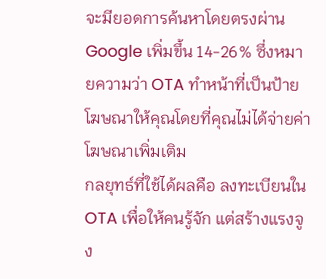จะมียอดการค้นหาโดยตรงผ่าน Google เพิ่มขึ้น 14-26% ซึ่งหมายความว่า OTA ทำหน้าที่เป็นป้ายโฆษณาให้คุณโดยที่คุณไม่ได้จ่ายค่าโฆษณาเพิ่มเติม
กลยุทธ์ที่ใช้ได้ผลคือ ลงทะเบียนใน OTA เพื่อให้คนรู้จัก แต่สร้างแรงจูง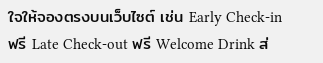ใจให้จองตรงบนเว็บไซต์ เช่น Early Check-in ฟรี Late Check-out ฟรี Welcome Drink ส่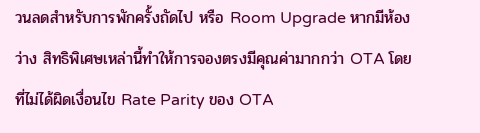วนลดสำหรับการพักครั้งถัดไป หรือ Room Upgrade หากมีห้องว่าง สิทธิพิเศษเหล่านี้ทำให้การจองตรงมีคุณค่ามากกว่า OTA โดยที่ไม่ได้ผิดเงื่อนไข Rate Parity ของ OTA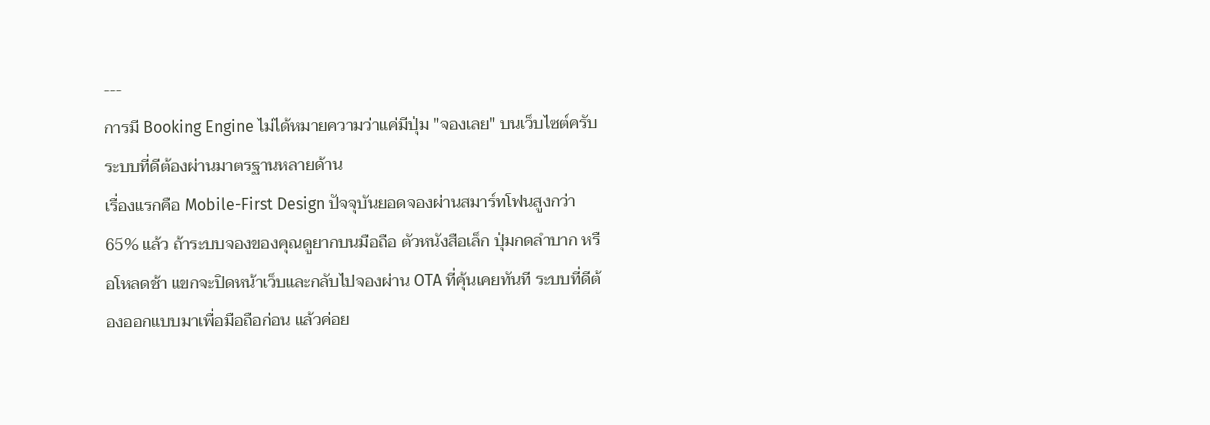---
การมี Booking Engine ไม่ได้หมายความว่าแค่มีปุ่ม "จองเลย" บนเว็บไซต์ครับ ระบบที่ดีต้องผ่านมาตรฐานหลายด้าน
เรื่องแรกคือ Mobile-First Design ปัจจุบันยอดจองผ่านสมาร์ทโฟนสูงกว่า 65% แล้ว ถ้าระบบจองของคุณดูยากบนมือถือ ตัวหนังสือเล็ก ปุ่มกดลำบาก หรือโหลดช้า แขกจะปิดหน้าเว็บและกลับไปจองผ่าน OTA ที่คุ้นเคยทันที ระบบที่ดีต้องออกแบบมาเพื่อมือถือก่อน แล้วค่อย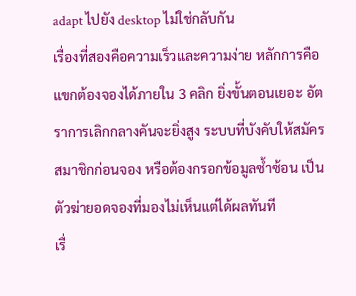adapt ไปยัง desktop ไม่ใช่กลับกัน
เรื่องที่สองคือความเร็วและความง่าย หลักการคือแขกต้องจองได้ภายใน 3 คลิก ยิ่งขั้นตอนเยอะ อัตราการเลิกกลางคันจะยิ่งสูง ระบบที่บังคับให้สมัครสมาชิกก่อนจอง หรือต้องกรอกข้อมูลซ้ำซ้อน เป็นตัวฆ่ายอดจองที่มองไม่เห็นแต่ได้ผลทันที
เรื่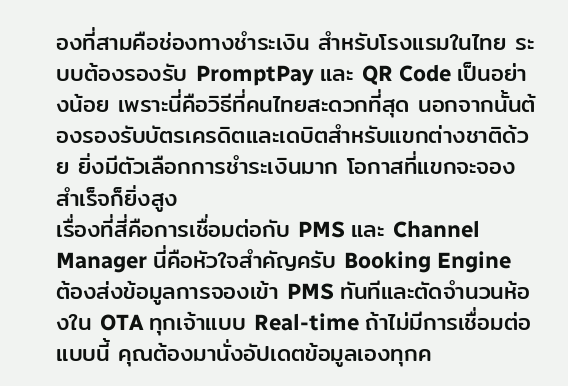องที่สามคือช่องทางชำระเงิน สำหรับโรงแรมในไทย ระบบต้องรองรับ PromptPay และ QR Code เป็นอย่างน้อย เพราะนี่คือวิธีที่คนไทยสะดวกที่สุด นอกจากนั้นต้องรองรับบัตรเครดิตและเดบิตสำหรับแขกต่างชาติด้วย ยิ่งมีตัวเลือกการชำระเงินมาก โอกาสที่แขกจะจองสำเร็จก็ยิ่งสูง
เรื่องที่สี่คือการเชื่อมต่อกับ PMS และ Channel Manager นี่คือหัวใจสำคัญครับ Booking Engine ต้องส่งข้อมูลการจองเข้า PMS ทันทีและตัดจำนวนห้องใน OTA ทุกเจ้าแบบ Real-time ถ้าไม่มีการเชื่อมต่อแบบนี้ คุณต้องมานั่งอัปเดตข้อมูลเองทุกค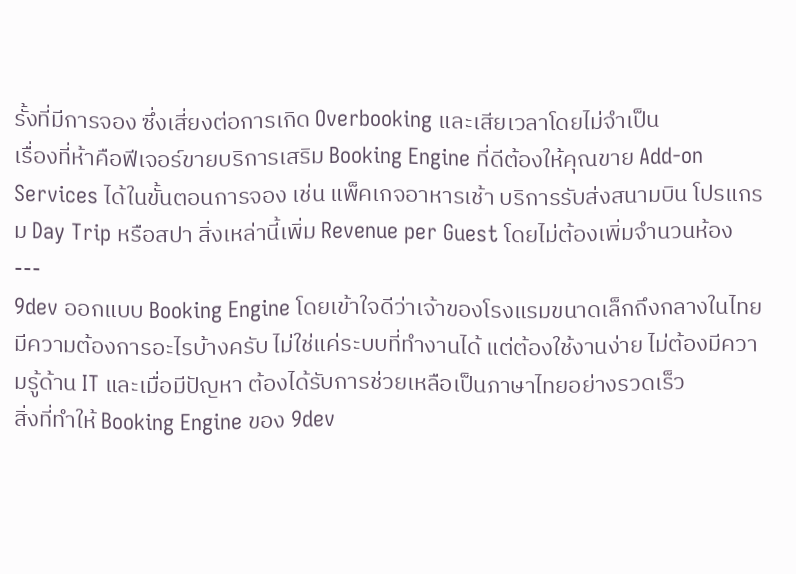รั้งที่มีการจอง ซึ่งเสี่ยงต่อการเกิด Overbooking และเสียเวลาโดยไม่จำเป็น
เรื่องที่ห้าคือฟีเจอร์ขายบริการเสริม Booking Engine ที่ดีต้องให้คุณขาย Add-on Services ได้ในขั้นตอนการจอง เช่น แพ็คเกจอาหารเช้า บริการรับส่งสนามบิน โปรแกรม Day Trip หรือสปา สิ่งเหล่านี้เพิ่ม Revenue per Guest โดยไม่ต้องเพิ่มจำนวนห้อง
---
9dev ออกแบบ Booking Engine โดยเข้าใจดีว่าเจ้าของโรงแรมขนาดเล็กถึงกลางในไทยมีความต้องการอะไรบ้างครับ ไม่ใช่แค่ระบบที่ทำงานได้ แต่ต้องใช้งานง่าย ไม่ต้องมีความรู้ด้าน IT และเมื่อมีปัญหา ต้องได้รับการช่วยเหลือเป็นภาษาไทยอย่างรวดเร็ว
สิ่งที่ทำให้ Booking Engine ของ 9dev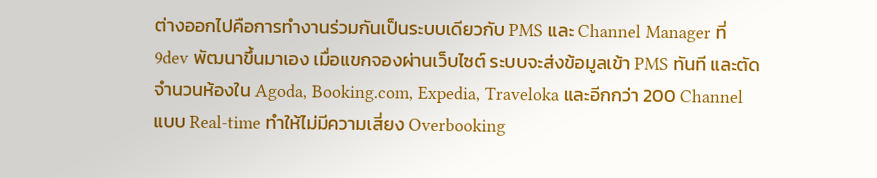ต่างออกไปคือการทำงานร่วมกันเป็นระบบเดียวกับ PMS และ Channel Manager ที่ 9dev พัฒนาขึ้นมาเอง เมื่อแขกจองผ่านเว็บไซต์ ระบบจะส่งข้อมูลเข้า PMS ทันที และตัดจำนวนห้องใน Agoda, Booking.com, Expedia, Traveloka และอีกกว่า 200 Channel แบบ Real-time ทำให้ไม่มีความเสี่ยง Overbooking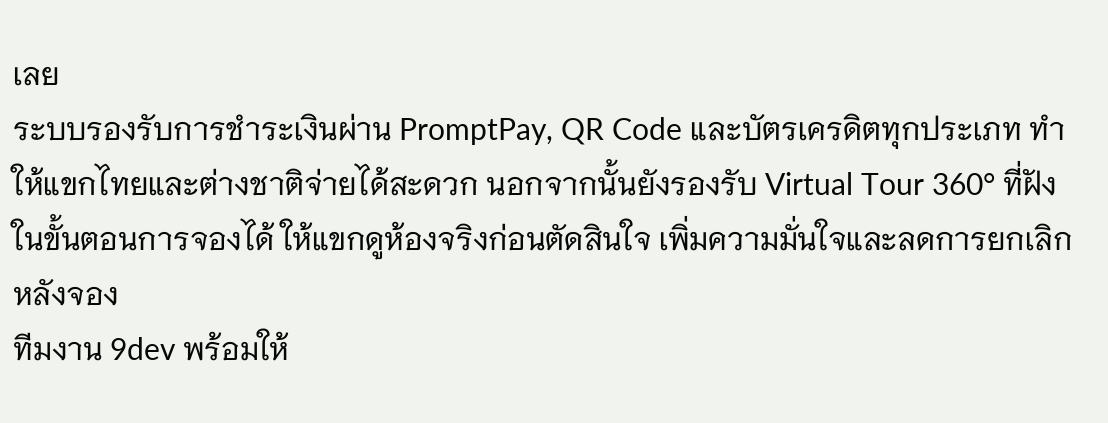เลย
ระบบรองรับการชำระเงินผ่าน PromptPay, QR Code และบัตรเครดิตทุกประเภท ทำให้แขกไทยและต่างชาติจ่ายได้สะดวก นอกจากนั้นยังรองรับ Virtual Tour 360° ที่ฝังในขั้นตอนการจองได้ ให้แขกดูห้องจริงก่อนตัดสินใจ เพิ่มความมั่นใจและลดการยกเลิกหลังจอง
ทีมงาน 9dev พร้อมให้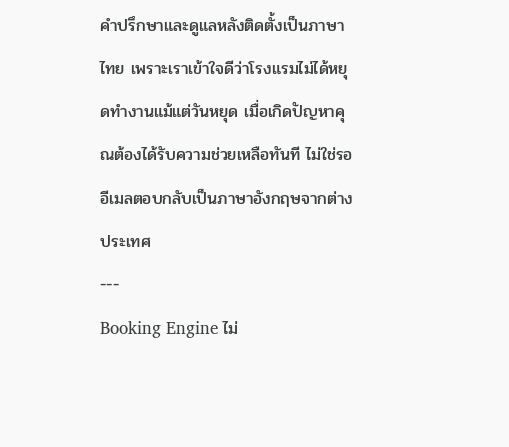คำปรึกษาและดูแลหลังติดตั้งเป็นภาษาไทย เพราะเราเข้าใจดีว่าโรงแรมไม่ได้หยุดทำงานแม้แต่วันหยุด เมื่อเกิดปัญหาคุณต้องได้รับความช่วยเหลือทันที ไม่ใช่รออีเมลตอบกลับเป็นภาษาอังกฤษจากต่างประเทศ
---
Booking Engine ไม่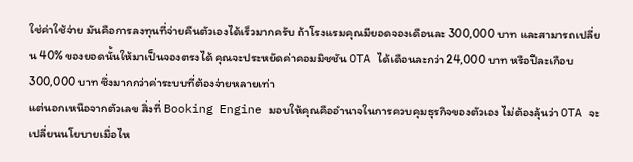ใช่ค่าใช้จ่าย มันคือการลงทุนที่จ่ายคืนตัวเองได้เร็วมากครับ ถ้าโรงแรมคุณมียอดจองเดือนละ 300,000 บาท และสามารถเปลี่ยน 40% ของยอดนั้นให้มาเป็นจองตรงได้ คุณจะประหยัดค่าคอมมิชชัน OTA ได้เดือนละกว่า 24,000 บาท หรือปีละเกือบ 300,000 บาท ซึ่งมากกว่าค่าระบบที่ต้องจ่ายหลายเท่า
แต่นอกเหนือจากตัวเลข สิ่งที่ Booking Engine มอบให้คุณคืออำนาจในการควบคุมธุรกิจของตัวเอง ไม่ต้องลุ้นว่า OTA จะเปลี่ยนนโยบายเมื่อไห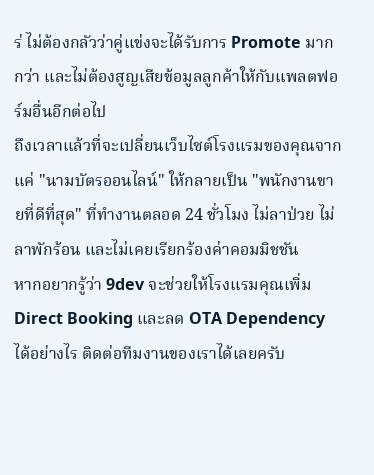ร่ ไม่ต้องกลัวว่าคู่แข่งจะได้รับการ Promote มากกว่า และไม่ต้องสูญเสียข้อมูลลูกค้าให้กับแพลตฟอร์มอื่นอีกต่อไป
ถึงเวลาแล้วที่จะเปลี่ยนเว็บไซต์โรงแรมของคุณจากแค่ "นามบัตรออนไลน์" ให้กลายเป็น "พนักงานขายที่ดีที่สุด" ที่ทำงานตลอด 24 ชั่วโมง ไม่ลาป่วย ไม่ลาพักร้อน และไม่เคยเรียกร้องค่าคอมมิชชัน
หากอยากรู้ว่า 9dev จะช่วยให้โรงแรมคุณเพิ่ม Direct Booking และลด OTA Dependency ได้อย่างไร ติดต่อทีมงานของเราได้เลยครับ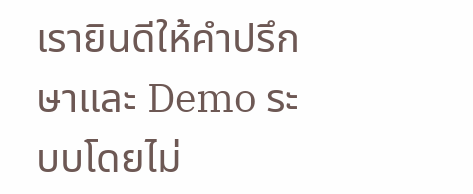เรายินดีให้คำปรึกษาและ Demo ระบบโดยไม่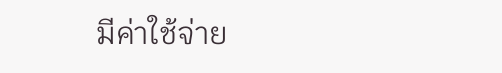มีค่าใช้จ่าย